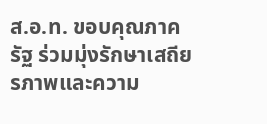ส.อ.ท. ขอบคุณภาครัฐ ร่วมมุ่งรักษาเสถียรภาพและความ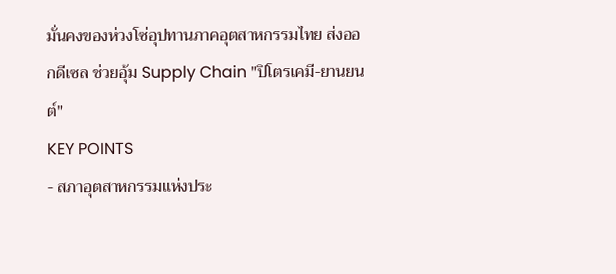มั่นคงของห่วงโซ่อุปทานภาคอุตสาหกรรมไทย ส่งออกดีเซล ช่วยอุ้ม Supply Chain "ปิโตรเคมี-ยานยนต์"
KEY POINTS
- สภาอุตสาหกรรมแห่งประ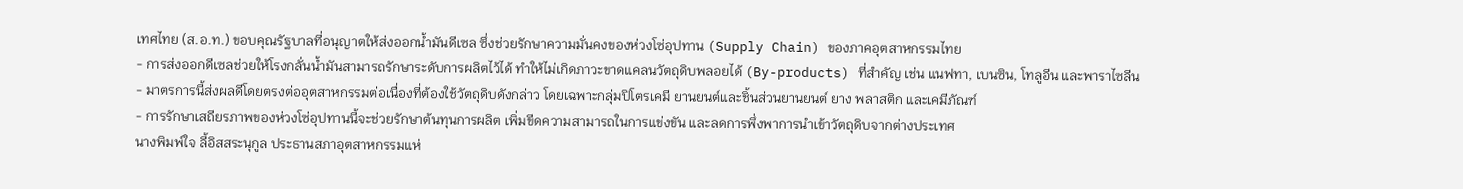เทศไทย (ส.อ.ท.) ขอบคุณรัฐบาลที่อนุญาตให้ส่งออกน้ำมันดีเซล ซึ่งช่วยรักษาความมั่นคงของห่วงโซ่อุปทาน (Supply Chain) ของภาคอุตสาหกรรมไทย
- การส่งออกดีเซลช่วยให้โรงกลั่นน้ำมันสามารถรักษาระดับการผลิตไว้ได้ ทำให้ไม่เกิดภาวะขาดแคลนวัตถุดิบพลอยได้ (By-products) ที่สำคัญ เช่น แนฟทา, เบนซิน, โทลูอีน และพาราไซลีน
- มาตรการนี้ส่งผลดีโดยตรงต่ออุตสาหกรรมต่อเนื่องที่ต้องใช้วัตถุดิบดังกล่าว โดยเฉพาะกลุ่มปิโตรเคมี ยานยนต์และชิ้นส่วนยานยนต์ ยาง พลาสติก และเคมีภัณฑ์
- การรักษาเสถียรภาพของห่วงโซ่อุปทานนี้จะช่วยรักษาต้นทุนการผลิต เพิ่มขีดความสามารถในการแข่งขัน และลดการพึ่งพาการนำเข้าวัตถุดิบจากต่างประเทศ
นางพิมพ์ใจ ลี้อิสสระนุกูล ประธานสภาอุตสาหกรรมแห่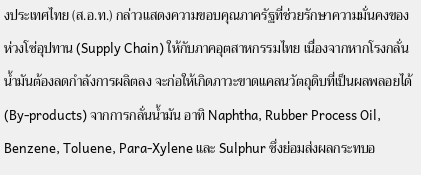งประเทศไทย (ส.อ.ท.) กล่าวแสดงความขอบคุณภาครัฐที่ช่วยรักษาความมั่นคงของห่วงโซ่อุปทาน (Supply Chain) ให้กับภาคอุตสาหกรรมไทย เนื่องจากหากโรงกลั่นน้ำมันต้องลดกำลังการผลิตลง จะก่อให้เกิดภาวะขาดแคลนวัตถุดิบที่เป็นผลพลอยได้ (By-products) จากการกลั่นน้ำมัน อาทิ Naphtha, Rubber Process Oil, Benzene, Toluene, Para-Xylene และ Sulphur ซึ่งย่อมส่งผลกระทบอ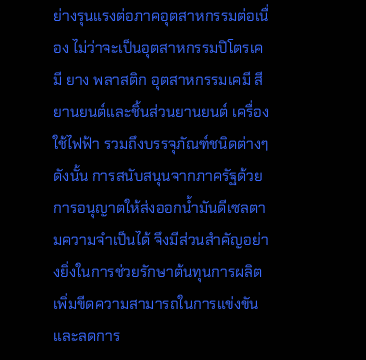ย่างรุนแรงต่อภาคอุตสาหกรรมต่อเนื่อง ไม่ว่าจะเป็นอุตสาหกรรมปิโตรเคมี ยาง พลาสติก อุตสาหกรรมเคมี สี ยานยนต์และชิ้นส่วนยานยนต์ เครื่องใช้ไฟฟ้า รวมถึงบรรจุภัณฑ์ชนิดต่างๆ
ดังนั้น การสนับสนุนจากภาครัฐด้วยการอนุญาตให้ส่งออกน้ำมันดีเซลตามความจำเป็นได้ จึงมีส่วนสำคัญอย่างยิ่งในการช่วยรักษาต้นทุนการผลิต เพิ่มขีดความสามารถในการแข่งขัน และลดการ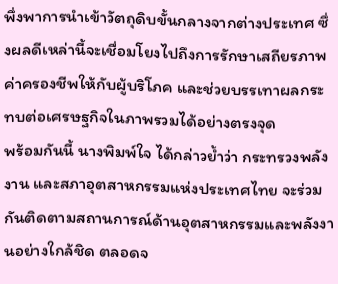พึ่งพาการนำเข้าวัตถุดิบขั้นกลางจากต่างประเทศ ซึ่งผลดีเหล่านี้จะเชื่อมโยงไปถึงการรักษาเสถียรภาพค่าครองชีพให้กับผู้บริโภค และช่วยบรรเทาผลกระทบต่อเศรษฐกิจในภาพรวมได้อย่างตรงจุด
พร้อมกันนี้ นางพิมพ์ใจ ได้กล่าวย้ำว่า กระทรวงพลังงาน และสภาอุตสาหกรรมแห่งประเทศไทย จะร่วมกันติดตามสถานการณ์ด้านอุตสาหกรรมและพลังงานอย่างใกล้ชิด ตลอดจ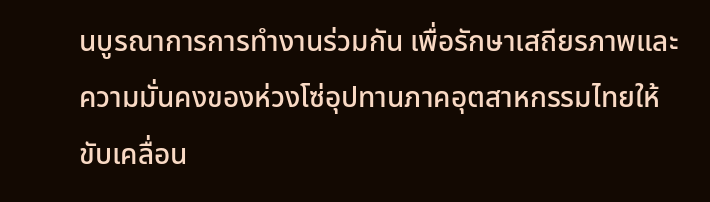นบูรณาการการทำงานร่วมกัน เพื่อรักษาเสถียรภาพและความมั่นคงของห่วงโซ่อุปทานภาคอุตสาหกรรมไทยให้ขับเคลื่อน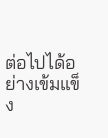ต่อไปได้อย่างเข้มแข็ง